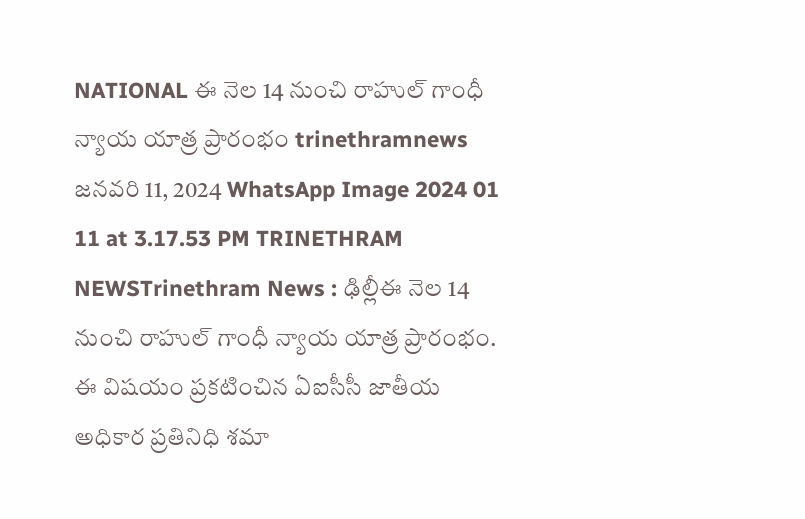NATIONAL ఈ నెల 14 నుంచి రాహుల్ గాంధీ న్యాయ యాత్ర ప్రారంభం trinethramnews జనవరి 11, 2024 WhatsApp Image 2024 01 11 at 3.17.53 PM TRINETHRAM NEWSTrinethram News : ఢిల్లీఈ నెల 14 నుంచి రాహుల్ గాంధీ న్యాయ యాత్ర ప్రారంభం. ఈ విషయం ప్రకటించిన ఏఐసీసీ జాతీయ అధికార ప్రతినిధి శమా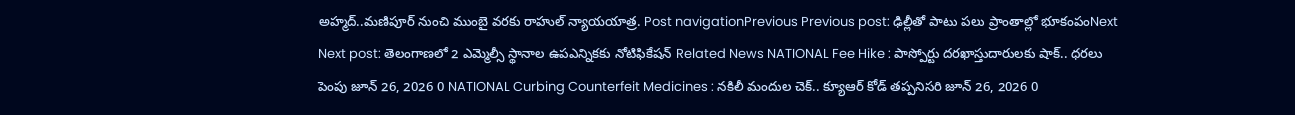అహ్మద్..మణిపూర్ నుంచి ముంబై వరకు రాహుల్ న్యాయయాత్ర. Post navigationPrevious Previous post: ఢిల్లీతో పాటు పలు ప్రాంతాల్లో భూకంపంNext Next post: తెలంగాణలో 2 ఎమ్మెల్సీ స్థానాల ఉపఎన్నికకు నోటిఫికేషన్ Related News NATIONAL Fee Hike : పాస్పోర్టు దరఖాస్తుదారులకు షాక్.. ధరలు పెంపు జూన్ 26, 2026 0 NATIONAL Curbing Counterfeit Medicines : నకిలీ మందుల చెక్.. క్యూఆర్ కోడ్ తప్పనిసరి జూన్ 26, 2026 0